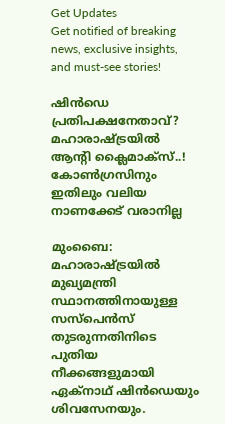Get Updates
Get notified of breaking news, exclusive insights, and must-see stories!

ഷിന്‍ഡെ പ്രതിപക്ഷനേതാവ്? മഹാരാഷ്ട്രയില്‍ ആന്റി ക്ലൈമാക്‌സ്..! കോണ്‍ഗ്രസിനും ഇതിലും വലിയ നാണക്കേട് വരാനില്ല

മുംബൈ: മഹാരാഷ്ട്രയില്‍ മുഖ്യമന്ത്രി സ്ഥാനത്തിനായുള്ള സസ്‌പെന്‍സ് തുടരുന്നതിനിടെ പുതിയ നീക്കങ്ങളുമായി ഏക്‌നാഥ് ഷിന്‍ഡെയും ശിവസേനയും.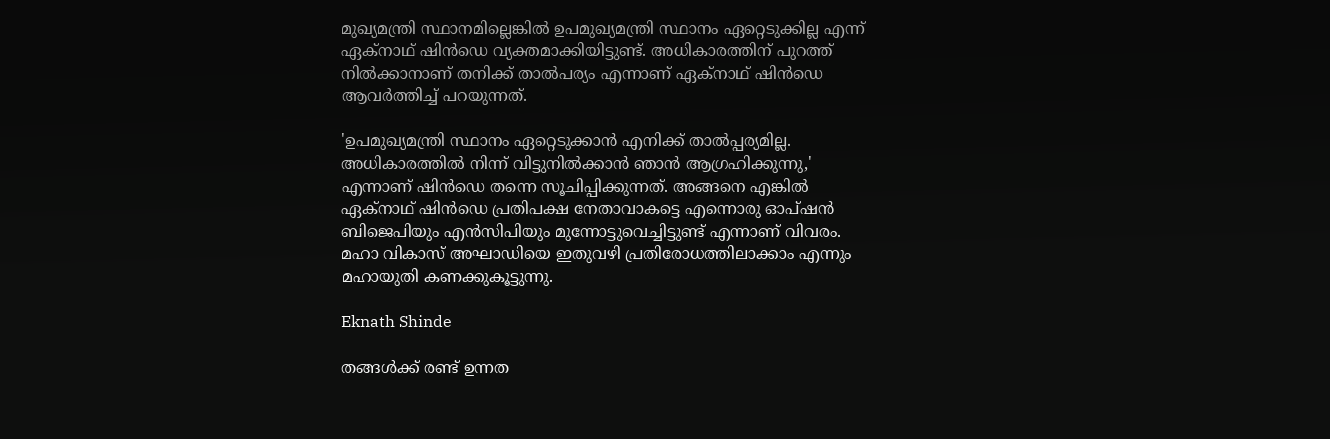മുഖ്യമന്ത്രി സ്ഥാനമില്ലെങ്കില്‍ ഉപമുഖ്യമന്ത്രി സ്ഥാനം ഏറ്റെടുക്കില്ല എന്ന് ഏക്‌നാഥ് ഷിന്‍ഡെ വ്യക്തമാക്കിയിട്ടുണ്ട്. അധികാരത്തിന് പുറത്ത് നില്‍ക്കാനാണ് തനിക്ക് താല്‍പര്യം എന്നാണ് ഏക്‌നാഥ് ഷിന്‍ഡെ ആവര്‍ത്തിച്ച് പറയുന്നത്.

'ഉപമുഖ്യമന്ത്രി സ്ഥാനം ഏറ്റെടുക്കാന്‍ എനിക്ക് താല്‍പ്പര്യമില്ല. അധികാരത്തില്‍ നിന്ന് വിട്ടുനില്‍ക്കാന്‍ ഞാന്‍ ആഗ്രഹിക്കുന്നു,' എന്നാണ് ഷിന്‍ഡെ തന്നെ സൂചിപ്പിക്കുന്നത്. അങ്ങനെ എങ്കില്‍ ഏക്നാഥ് ഷിന്‍ഡെ പ്രതിപക്ഷ നേതാവാകട്ടെ എന്നൊരു ഓപ്ഷന്‍ ബിജെപിയും എന്‍സിപിയും മുന്നോട്ടുവെച്ചിട്ടുണ്ട് എന്നാണ് വിവരം. മഹാ വികാസ് അഘാഡിയെ ഇതുവഴി പ്രതിരോധത്തിലാക്കാം എന്നും മഹായുതി കണക്കുകൂട്ടുന്നു.

Eknath Shinde

തങ്ങള്‍ക്ക് രണ്ട് ഉന്നത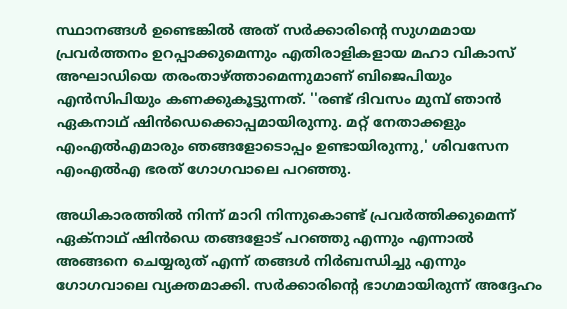സ്ഥാനങ്ങള്‍ ഉണ്ടെങ്കില്‍ അത് സര്‍ക്കാരിന്റെ സുഗമമായ പ്രവര്‍ത്തനം ഉറപ്പാക്കുമെന്നും എതിരാളികളായ മഹാ വികാസ് അഘാഡിയെ തരംതാഴ്ത്താമെന്നുമാണ് ബിജെപിയും എന്‍സിപിയും കണക്കുകൂട്ടുന്നത്. ''രണ്ട് ദിവസം മുമ്പ് ഞാന്‍ ഏകനാഥ് ഷിന്‍ഡെക്കൊപ്പമായിരുന്നു. മറ്റ് നേതാക്കളും എംഎല്‍എമാരും ഞങ്ങളോടൊപ്പം ഉണ്ടായിരുന്നു,' ശിവസേന എംഎല്‍എ ഭരത് ഗോഗവാലെ പറഞ്ഞു.

അധികാരത്തില്‍ നിന്ന് മാറി നിന്നുകൊണ്ട് പ്രവര്‍ത്തിക്കുമെന്ന് ഏക്‌നാഥ് ഷിന്‍ഡെ തങ്ങളോട് പറഞ്ഞു എന്നും എന്നാല്‍ അങ്ങനെ ചെയ്യരുത് എന്ന് തങ്ങള്‍ നിര്‍ബന്ധിച്ചു എന്നും ഗോഗവാലെ വ്യക്തമാക്കി. സര്‍ക്കാരിന്റെ ഭാഗമായിരുന്ന് അദ്ദേഹം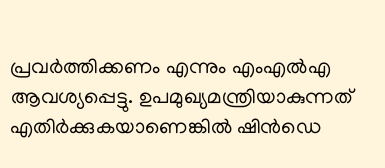പ്രവര്‍ത്തിക്കണം എന്നും എംഎല്‍എ ആവശ്യപ്പെട്ടു. ഉപമുഖ്യമന്ത്രിയാകുന്നത് എതിര്‍ക്കുകയാണെങ്കില്‍ ഷിന്‍ഡെ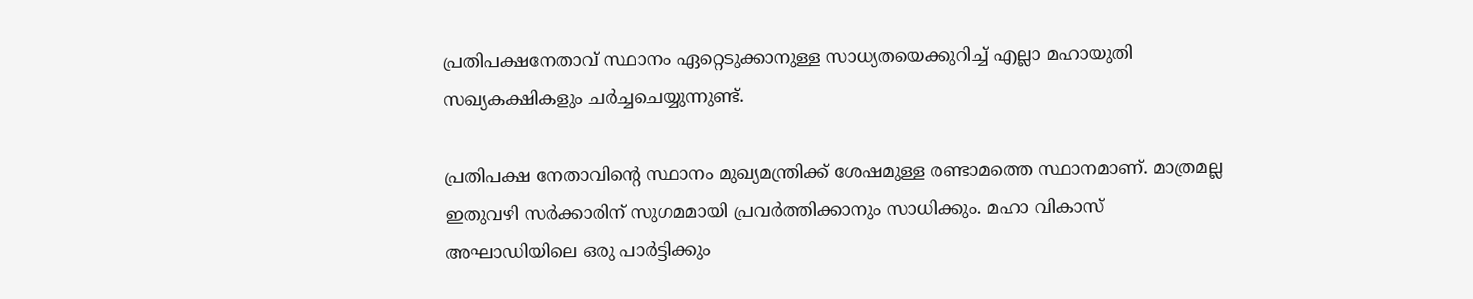പ്രതിപക്ഷനേതാവ് സ്ഥാനം ഏറ്റെടുക്കാനുള്ള സാധ്യതയെക്കുറിച്ച് എല്ലാ മഹായുതി സഖ്യകക്ഷികളും ചര്‍ച്ചചെയ്യുന്നുണ്ട്.

പ്രതിപക്ഷ നേതാവിന്റെ സ്ഥാനം മുഖ്യമന്ത്രിക്ക് ശേഷമുള്ള രണ്ടാമത്തെ സ്ഥാനമാണ്. മാത്രമല്ല ഇതുവഴി സര്‍ക്കാരിന് സുഗമമായി പ്രവര്‍ത്തിക്കാനും സാധിക്കും. മഹാ വികാസ് അഘാഡിയിലെ ഒരു പാര്‍ട്ടിക്കും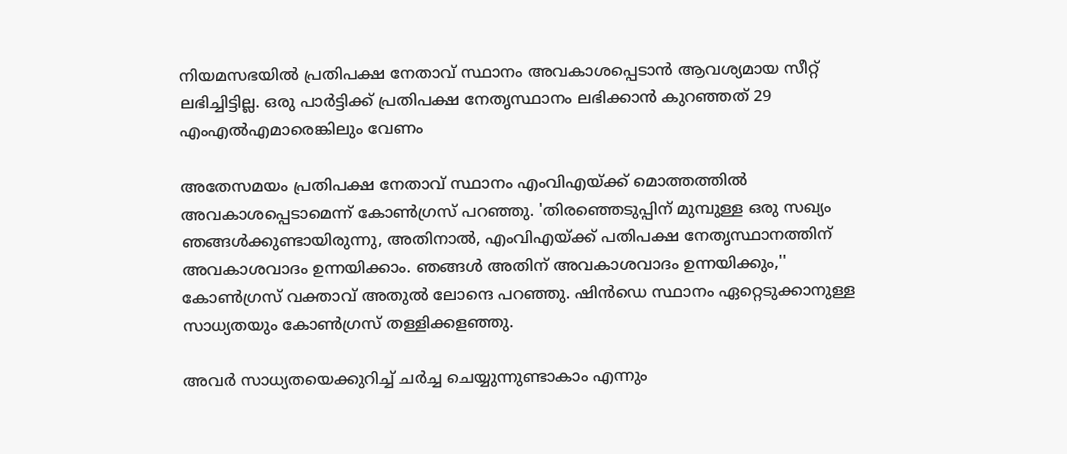നിയമസഭയില്‍ പ്രതിപക്ഷ നേതാവ് സ്ഥാനം അവകാശപ്പെടാന്‍ ആവശ്യമായ സീറ്റ് ലഭിച്ചിട്ടില്ല. ഒരു പാര്‍ട്ടിക്ക് പ്രതിപക്ഷ നേതൃസ്ഥാനം ലഭിക്കാന്‍ കുറഞ്ഞത് 29 എംഎല്‍എമാരെങ്കിലും വേണം

അതേസമയം പ്രതിപക്ഷ നേതാവ് സ്ഥാനം എംവിഎയ്ക്ക് മൊത്തത്തില്‍ അവകാശപ്പെടാമെന്ന് കോണ്‍ഗ്രസ് പറഞ്ഞു. 'തിരഞ്ഞെടുപ്പിന് മുമ്പുള്ള ഒരു സഖ്യം ഞങ്ങള്‍ക്കുണ്ടായിരുന്നു, അതിനാല്‍, എംവിഎയ്ക്ക് പതിപക്ഷ നേതൃസ്ഥാനത്തിന് അവകാശവാദം ഉന്നയിക്കാം. ഞങ്ങള്‍ അതിന് അവകാശവാദം ഉന്നയിക്കും,'' കോണ്‍ഗ്രസ് വക്താവ് അതുല്‍ ലോന്ദെ പറഞ്ഞു. ഷിന്‍ഡെ സ്ഥാനം ഏറ്റെടുക്കാനുള്ള സാധ്യതയും കോണ്‍ഗ്രസ് തള്ളിക്കളഞ്ഞു.

അവര്‍ സാധ്യതയെക്കുറിച്ച് ചര്‍ച്ച ചെയ്യുന്നുണ്ടാകാം എന്നും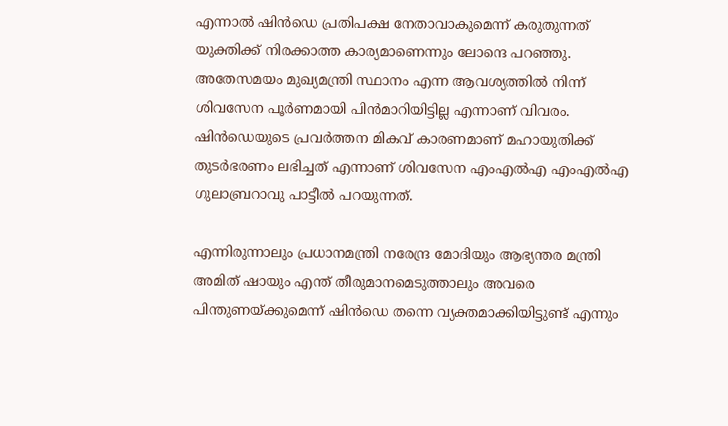എന്നാല്‍ ഷിന്‍ഡെ പ്രതിപക്ഷ നേതാവാകുമെന്ന് കരുതുന്നത് യുക്തിക്ക് നിരക്കാത്ത കാര്യമാണെന്നും ലോന്ദെ പറഞ്ഞു. അതേസമയം മുഖ്യമന്ത്രി സ്ഥാനം എന്ന ആവശ്യത്തില്‍ നിന്ന് ശിവസേന പൂര്‍ണമായി പിന്‍മാറിയിട്ടില്ല എന്നാണ് വിവരം. ഷിന്‍ഡെയുടെ പ്രവര്‍ത്തന മികവ് കാരണമാണ് മഹായുതിക്ക് തുടര്‍ഭരണം ലഭിച്ചത് എന്നാണ് ശിവസേന എംഎല്‍എ എംഎല്‍എ ഗുലാബ്രറാവു പാട്ടീല്‍ പറയുന്നത്.

എന്നിരുന്നാലും പ്രധാനമന്ത്രി നരേന്ദ്ര മോദിയും ആഭ്യന്തര മന്ത്രി അമിത് ഷായും എന്ത് തീരുമാനമെടുത്താലും അവരെ പിന്തുണയ്ക്കുമെന്ന് ഷിന്‍ഡെ തന്നെ വ്യക്തമാക്കിയിട്ടുണ്ട് എന്നും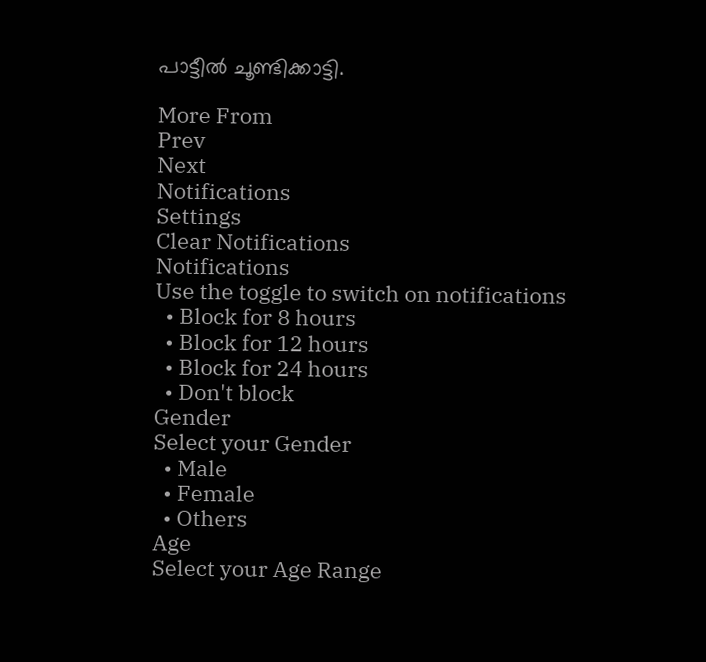പാട്ടീല്‍ ചൂണ്ടിക്കാട്ടി.

More From
Prev
Next
Notifications
Settings
Clear Notifications
Notifications
Use the toggle to switch on notifications
  • Block for 8 hours
  • Block for 12 hours
  • Block for 24 hours
  • Don't block
Gender
Select your Gender
  • Male
  • Female
  • Others
Age
Select your Age Range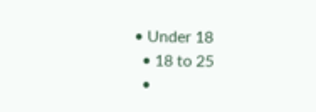• Under 18
  • 18 to 25
  •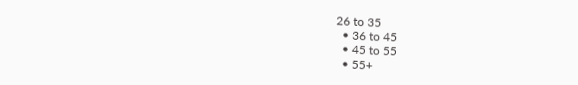26 to 35
  • 36 to 45
  • 45 to 55
  • 55+